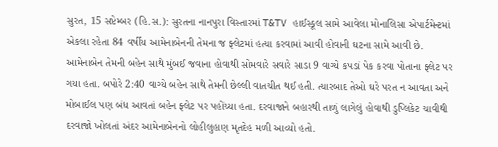સુરત, 15 સપ્ટેમ્બર (હિ.સ.): સુરતના નાનપુરા વિસ્તારમાં T&TV હાઈસ્કૂલ સામે આવેલા મોનાલિસા એપાર્ટમેન્ટમાં એકલા રહેતા 84 વર્ષીય આમેનાબેનની તેમના જ ફ્લેટમાં હત્યા કરવામાં આવી હોવાની ઘટના સામે આવી છે. આમેનાબેન તેમની બહેન સાથે મુંબઈ જવાના હોવાથી સોમવારે સવારે સાડા 9 વાગ્યે કપડાં પેક કરવા પોતાના ફ્લેટ પર ગયા હતા. બપોરે 2:40 વાગ્યે બહેન સાથે તેમની છેલ્લી વાતચીત થઈ હતી. ત્યારબાદ તેઓ ઘરે પરત ન આવતા અને મોબાઈલ પણ બંધ આવતાં બહેન ફ્લેટ પર પહોંચ્યા હતા. દરવાજાને બહારથી તાળું લાગેલું હોવાથી ડુપ્લિકેટ ચાવીથી દરવાજો ખોલતાં અંદર આમેનાબેનનો લોહીલુહાણ મૃતદેહ મળી આવ્યો હતો.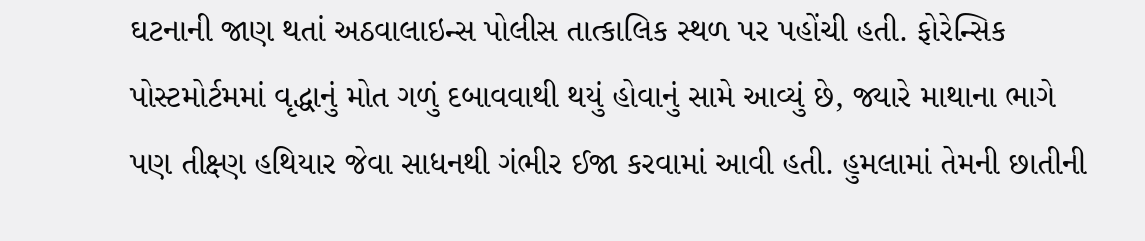ઘટનાની જાણ થતાં અઠવાલાઇન્સ પોલીસ તાત્કાલિક સ્થળ પર પહોંચી હતી. ફોરેન્સિક પોસ્ટમોર્ટમમાં વૃદ્ધાનું મોત ગળું દબાવવાથી થયું હોવાનું સામે આવ્યું છે, જ્યારે માથાના ભાગે પણ તીક્ષ્ણ હથિયાર જેવા સાધનથી ગંભીર ઈજા કરવામાં આવી હતી. હુમલામાં તેમની છાતીની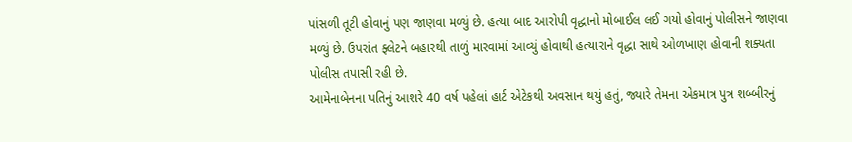પાંસળી તૂટી હોવાનું પણ જાણવા મળ્યું છે. હત્યા બાદ આરોપી વૃદ્ધાનો મોબાઈલ લઈ ગયો હોવાનું પોલીસને જાણવા મળ્યું છે. ઉપરાંત ફ્લેટને બહારથી તાળું મારવામાં આવ્યું હોવાથી હત્યારાને વૃદ્ધા સાથે ઓળખાણ હોવાની શક્યતા પોલીસ તપાસી રહી છે.
આમેનાબેનના પતિનું આશરે 40 વર્ષ પહેલાં હાર્ટ એટેકથી અવસાન થયું હતું, જ્યારે તેમના એકમાત્ર પુત્ર શબ્બીરનું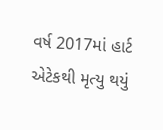વર્ષ 2017માં હાર્ટ એટેકથી મૃત્યુ થયું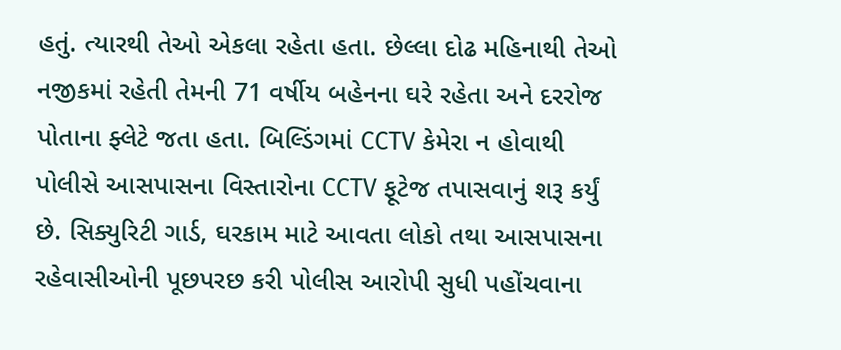હતું. ત્યારથી તેઓ એકલા રહેતા હતા. છેલ્લા દોઢ મહિનાથી તેઓ નજીકમાં રહેતી તેમની 71 વર્ષીય બહેનના ઘરે રહેતા અને દરરોજ પોતાના ફ્લેટે જતા હતા. બિલ્ડિંગમાં CCTV કેમેરા ન હોવાથી પોલીસે આસપાસના વિસ્તારોના CCTV ફૂટેજ તપાસવાનું શરૂ કર્યું છે. સિક્યુરિટી ગાર્ડ, ઘરકામ માટે આવતા લોકો તથા આસપાસના રહેવાસીઓની પૂછપરછ કરી પોલીસ આરોપી સુધી પહોંચવાના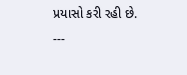પ્રયાસો કરી રહી છે.
---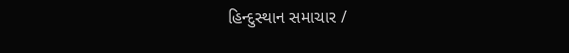હિન્દુસ્થાન સમાચાર /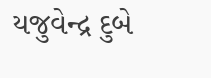યજુવેન્દ્ર દુબે